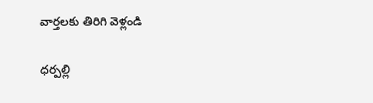వార్తలకు తిరిగి వెళ్లండి

ధర్పల్లి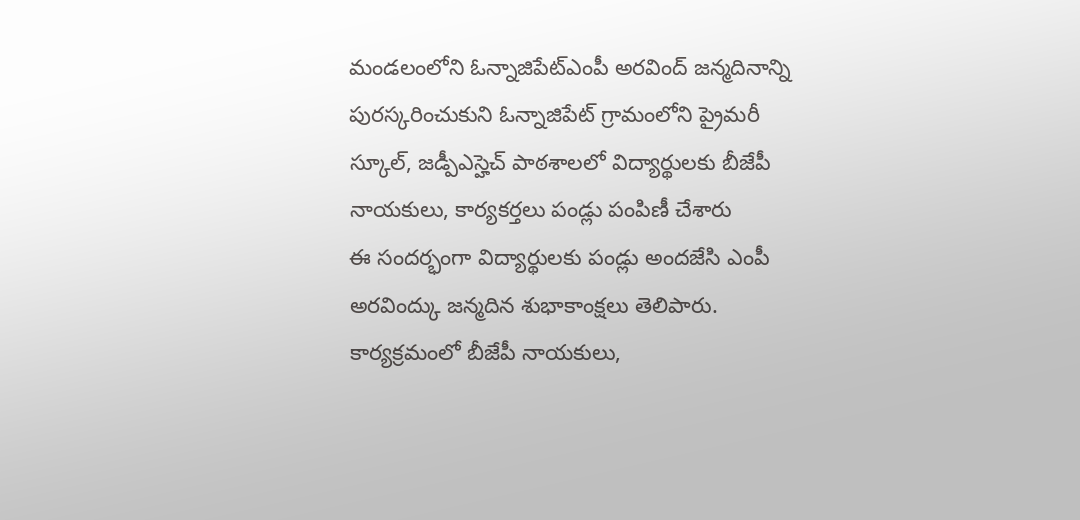మండలంలోని ఓన్నాజిపేట్ఎంపీ అరవింద్ జన్మదినాన్ని పురస్కరించుకుని ఓన్నాజిపేట్ గ్రామంలోని ప్రైమరీ స్కూల్, జడ్పీఎస్హెచ్ పాఠశాలలో విద్యార్థులకు బీజేపీ నాయకులు, కార్యకర్తలు పండ్లు పంపిణీ చేశారు
ఈ సందర్భంగా విద్యార్థులకు పండ్లు అందజేసి ఎంపీ అరవింద్కు జన్మదిన శుభాకాంక్షలు తెలిపారు. కార్యక్రమంలో బీజేపీ నాయకులు,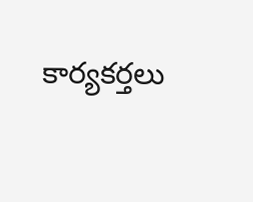కార్యకర్తలు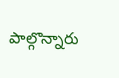పాల్గొన్నారు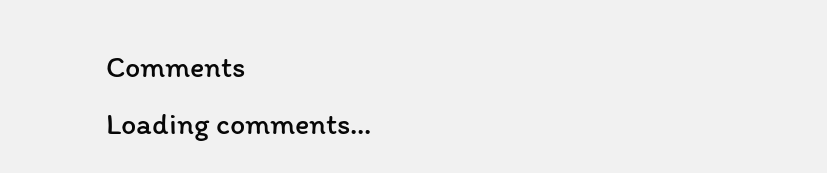Comments
Loading comments...